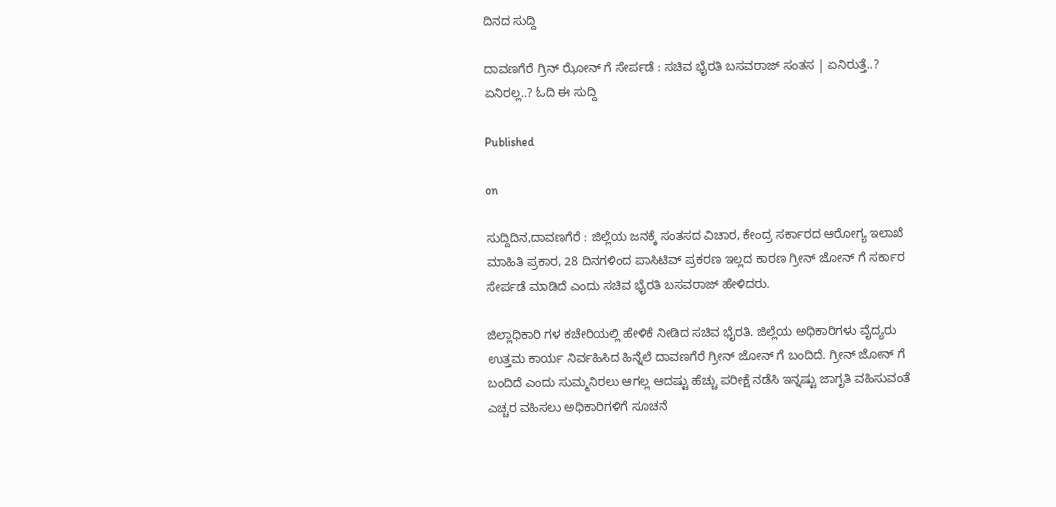ದಿನದ ಸುದ್ದಿ

ದಾವಣಗೆರೆ ಗ್ರಿನ್ ಝೋನ್ ಗೆ ಸೇರ್ಪಡೆ : ಸಚಿವ ಭೈರತಿ ಬಸವರಾಜ್ ಸಂತಸ | ಏನಿರುತ್ತೆ..? ಏನಿರಲ್ಲ..? ಓದಿ ಈ ಸುದ್ದಿ

Published

on

ಸುದ್ದಿದಿನ,ದಾವಣಗೆರೆ : ಜಿಲ್ಲೆಯ ಜನಕ್ಕೆ ಸಂತಸದ ವಿಚಾರ, ಕೇಂದ್ರ ಸರ್ಕಾರದ ಆರೋಗ್ಯ ಇಲಾಖೆ ಮಾಹಿತಿ ಪ್ರಕಾರ, 28 ದಿನಗಳಿಂದ ಪಾಸಿಟಿವ್ ಪ್ರಕರಣ ಇಲ್ಲದ ಕಾರಣ ಗ್ರೀನ್ ಜೋನ್ ಗೆ ಸರ್ಕಾರ ಸೇರ್ಪಡೆ ಮಾಡಿದೆ ಎಂದು ಸಚಿವ ಭೈರತಿ ಬಸವರಾಜ್ ಹೇಳಿದರು.

ಜಿಲ್ಲಾಧಿಕಾರಿ ಗಳ ಕಚೇರಿಯಲ್ಲಿ ಹೇಳಿಕೆ ನೀಡಿದ ಸಚಿವ ಭೈರತಿ. ಜಿಲ್ಲೆಯ ಅಧಿಕಾರಿಗಳು ವೈದ್ಯರು ಉತ್ತಮ ಕಾರ್ಯ ನಿರ್ವಹಿಸಿದ ಹಿನ್ನೆಲೆ ದಾವಣಗೆರೆ ಗ್ರೀನ್ ಜೋನ್ ಗೆ ಬಂದಿದೆ. ಗ್ರೀನ್ ಜೋನ್ ಗೆ ಬಂದಿದೆ ಎಂದು ಸುಮ್ಮನಿರಲು ಆಗಲ್ಲ‌ ಆದಷ್ಟು ಹೆಚ್ಚು ಪರೀಕ್ಷೆ ನಡೆಸಿ ಇನ್ನಷ್ಟು ಜಾಗೃತಿ ವಹಿಸುವಂತೆ ಎಚ್ಚರ ವಹಿಸಲು ಅಧಿಕಾರಿಗಳಿಗೆ ಸೂಚನೆ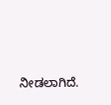ನೀಡಲಾಗಿದೆ.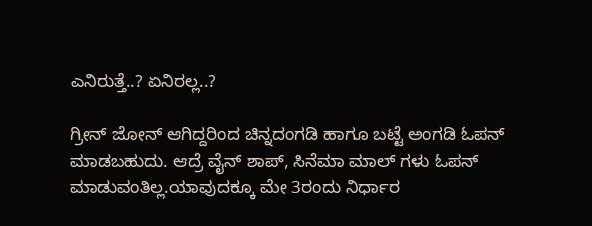ಎನಿರುತ್ತೆ..? ಏನಿರಲ್ಲ..?

ಗ್ರೀನ್ ಜೋನ್ ಆಗಿದ್ದರಿಂದ ಚಿನ್ನದಂಗಡಿ ಹಾಗೂ ಬಟ್ಟೆ ಅಂಗಡಿ ಓಪನ್ ಮಾಡಬಹುದು. ಆದ್ರೆ ವೈನ್ ಶಾಪ್, ಸಿನೆಮಾ ಮಾಲ್ ಗಳು ಓಪನ್ ಮಾಡುವಂತಿಲ್ಲ.ಯಾವುದಕ್ಕೂ ಮೇ 3ರಂದು ನಿರ್ಧಾರ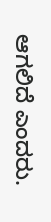ಆಗಲಿದೆ ಎಂದರು.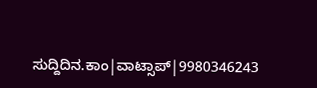ಸುದ್ದಿದಿನ.ಕಾಂ|ವಾಟ್ಸಾಪ್|9980346243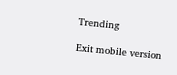Trending

Exit mobile version